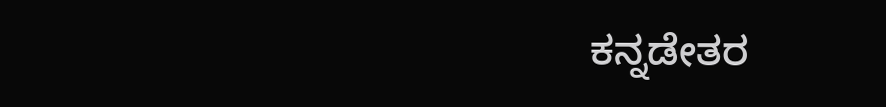ಕನ್ನಡೇತರ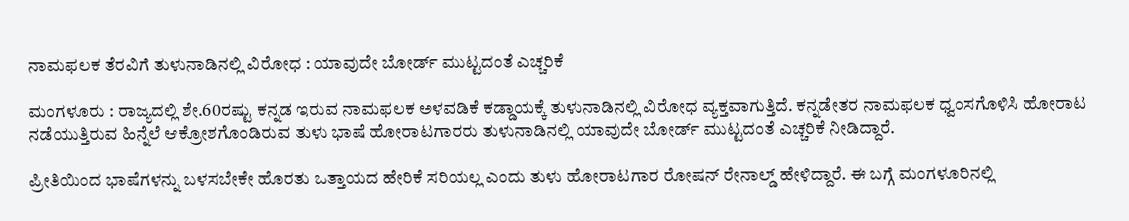ನಾಮಫಲಕ ತೆರವಿಗೆ ತುಳುನಾಡಿನಲ್ಲಿ ವಿರೋಧ : ಯಾವುದೇ ಬೋರ್ಡ್ ಮುಟ್ಟದಂತೆ ಎಚ್ಚರಿಕೆ

ಮಂಗಳೂರು : ರಾಜ್ಯದಲ್ಲಿ ಶೇ.60ರಷ್ಟು ಕನ್ನಡ ಇರುವ ನಾಮಫಲಕ ಅಳವಡಿಕೆ ಕಡ್ಡಾಯಕ್ಕೆ ತುಳುನಾಡಿನಲ್ಲಿ ವಿರೋಧ ವ್ಯಕ್ತವಾಗುತ್ತಿದೆ. ಕನ್ನಡೇತರ ನಾಮಫಲಕ ಧ್ವಂಸಗೊಳಿಸಿ ಹೋರಾಟ ನಡೆಯುತ್ತಿರುವ ಹಿನ್ನೆಲೆ ಆಕ್ರೋಶಗೊಂಡಿರುವ ತುಳು ಭಾಷೆ ಹೋರಾಟಗಾರರು ತುಳುನಾಡಿನಲ್ಲಿ ಯಾವುದೇ ಬೋರ್ಡ್ ಮುಟ್ಟದಂತೆ ಎಚ್ಚರಿಕೆ ನೀಡಿದ್ದಾರೆ.

ಪ್ರೀತಿಯಿಂದ ಭಾಷೆಗಳನ್ನು ಬಳಸಬೇಕೇ ಹೊರತು ಒತ್ತಾಯದ ಹೇರಿಕೆ ಸರಿಯಲ್ಲ ಎಂದು ತುಳು ಹೋರಾಟಗಾರ ರೋಷನ್ ರೇನಾಲ್ಡ್ ಹೇಳಿದ್ದಾರೆ. ಈ ಬಗ್ಗೆ ಮಂಗಳೂರಿನಲ್ಲಿ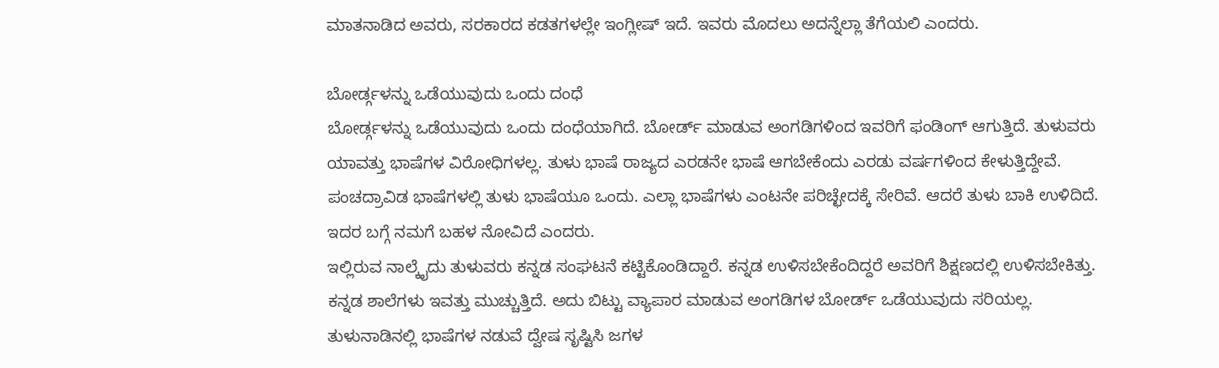ಮಾತನಾಡಿದ ಅವರು, ಸರಕಾರದ ಕಡತಗಳಲ್ಲೇ ಇಂಗ್ಲೀಷ್ ಇದೆ. ಇವರು ಮೊದಲು ಅದನ್ನೆಲ್ಲಾ ತೆಗೆಯಲಿ ಎಂದರು.

ಬೋರ್ಡ್ಗಳನ್ನು ಒಡೆಯುವುದು ಒಂದು ದಂಧೆ
ಬೋರ್ಡ್ಗಳನ್ನು ಒಡೆಯುವುದು ಒಂದು ದಂಧೆಯಾಗಿದೆ. ಬೋರ್ಡ್ ಮಾಡುವ ಅಂಗಡಿಗಳಿಂದ ಇವರಿಗೆ ಫಂಡಿಂಗ್ ಆಗುತ್ತಿದೆ. ತುಳುವರು ಯಾವತ್ತು ಭಾಷೆಗಳ ವಿರೋಧಿಗಳಲ್ಲ. ತುಳು ಭಾಷೆ ರಾಜ್ಯದ ಎರಡನೇ ಭಾಷೆ ಆಗಬೇಕೆಂದು ಎರಡು ವರ್ಷಗಳಿಂದ ಕೇಳುತ್ತಿದ್ದೇವೆ. ಪಂಚದ್ರಾವಿಡ ಭಾಷೆಗಳಲ್ಲಿ ತುಳು ಭಾಷೆಯೂ ಒಂದು. ಎಲ್ಲಾ ಭಾಷೆಗಳು ಎಂಟನೇ ಪರಿಚ್ಛೇದಕ್ಕೆ ಸೇರಿವೆ. ಆದರೆ ತುಳು ಬಾಕಿ ಉಳಿದಿದೆ. ಇದರ ಬಗ್ಗೆ ನಮಗೆ ಬಹಳ ನೋವಿದೆ ಎಂದರು.
ಇಲ್ಲಿರುವ ನಾಲ್ಕೈದು ತುಳುವರು ಕನ್ನಡ ಸಂಘಟನೆ ಕಟ್ಟಿಕೊಂಡಿದ್ದಾರೆ. ಕನ್ನಡ ಉಳಿಸಬೇಕೆಂದಿದ್ದರೆ ಅವರಿಗೆ ಶಿಕ್ಷಣದಲ್ಲಿ ಉಳಿಸಬೇಕಿತ್ತು. ಕನ್ನಡ ಶಾಲೆಗಳು ಇವತ್ತು ಮುಚ್ಚುತ್ತಿದೆ. ಅದು ಬಿಟ್ಟು ವ್ಯಾಪಾರ ಮಾಡುವ ಅಂಗಡಿಗಳ ಬೋರ್ಡ್ ಒಡೆಯುವುದು ಸರಿಯಲ್ಲ. ತುಳುನಾಡಿನಲ್ಲಿ ಭಾಷೆಗಳ ನಡುವೆ ದ್ವೇಷ ಸೃಷ್ಟಿಸಿ ಜಗಳ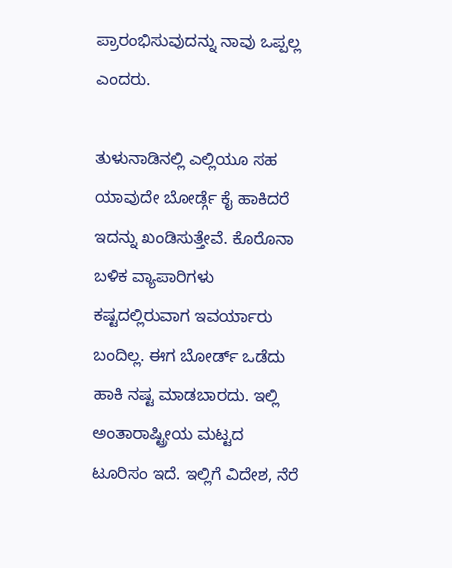ಪ್ರಾರಂಭಿಸುವುದನ್ನು ನಾವು ಒಪ್ಪಲ್ಲ ಎಂದರು.

ತುಳುನಾಡಿನಲ್ಲಿ ಎಲ್ಲಿಯೂ ಸಹ ಯಾವುದೇ ಬೋರ್ಡ್ಗೆ ಕೈ ಹಾಕಿದರೆ ಇದನ್ನು ಖಂಡಿಸುತ್ತೇವೆ. ಕೊರೊನಾ ಬಳಿಕ ವ್ಯಾಪಾರಿಗಳು ಕಷ್ಟದಲ್ಲಿರುವಾಗ ಇವರ್ಯಾರು ಬಂದಿಲ್ಲ. ಈಗ ಬೋರ್ಡ್ ಒಡೆದು ಹಾಕಿ ನಷ್ಟ ಮಾಡಬಾರದು. ಇಲ್ಲಿ‌ ಅಂತಾರಾಷ್ಟ್ರೀಯ ಮಟ್ಟದ ಟೂರಿಸಂ ಇದೆ. ಇಲ್ಲಿಗೆ ವಿದೇಶ, ನೆರೆ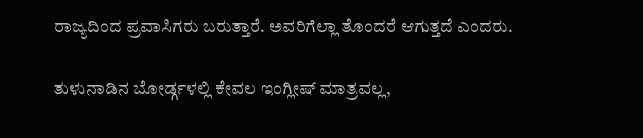ರಾಜ್ಯದಿಂದ ಪ್ರವಾಸಿಗರು ಬರುತ್ತಾರೆ. ಅವರಿಗೆಲ್ಲಾ ತೊಂದರೆ ಆಗುತ್ತದೆ ಎಂದರು.

ತುಳುನಾಡಿನ ಬೋರ್ಡ್ಗಳಲ್ಲಿ ಕೇವಲ ಇಂಗ್ಲೀಷ್ ಮಾತ್ರವಲ್ಲ,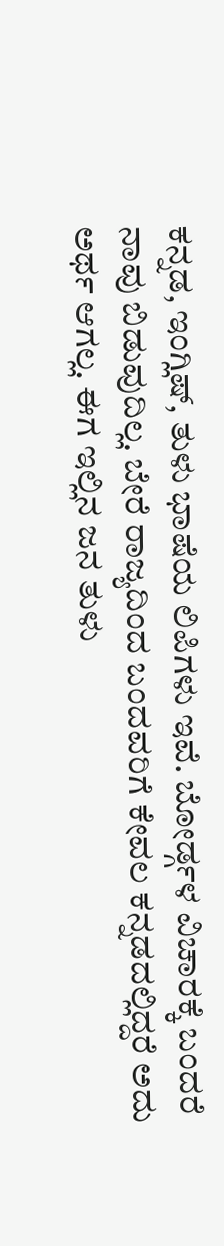ಕನ್ನಡ, ಇಂಗ್ಲಿಷ್, ತುಳು ಭಾಷೆಯ ಲಿಪಿಗಳು ಇವೆ. ಬೋರ್ಡ್ಗಳ ವಿಚಾರಕ್ಕೆ ಬಂದರೆ ನಾವು ಬಿಡುವುದಿಲ್ಲ. ಬೇರೆ ರಾಜ್ಯದಿಂದ ಬಂದವರಿಗೆ ಕೇವಲ ಕನ್ನಡದಲ್ಲಿದ್ದರೆ ಅದು ಅರ್ಥ ಆಗಲ್ಲ. ಈಗ ಇಲ್ಲಿನ ಜನ ತುಳು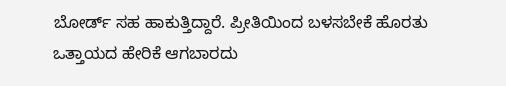ಬೋರ್ಡ್ ಸಹ ಹಾಕುತ್ತಿದ್ದಾರೆ. ಪ್ರೀತಿಯಿಂದ ಬಳಸಬೇಕೆ ಹೊರತು ಒತ್ತಾಯದ ಹೇರಿಕೆ ಆಗಬಾರದು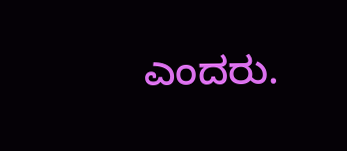ಎಂದರು.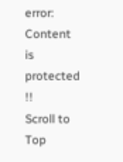error: Content is protected !!
Scroll to Top